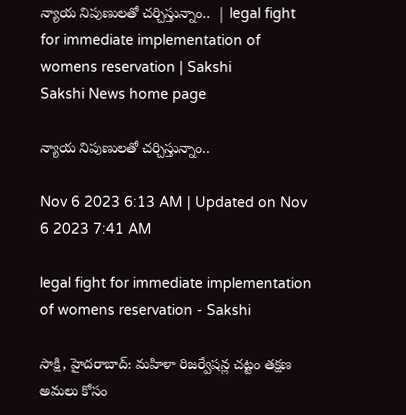న్యాయ నిపుణులతో చర్చిస్తున్నాం..  | legal fight for immediate implementation of womens reservation | Sakshi
Sakshi News home page

న్యాయ నిపుణులతో చర్చిస్తున్నాం..

Nov 6 2023 6:13 AM | Updated on Nov 6 2023 7:41 AM

legal fight for immediate implementation of womens reservation - Sakshi

సాక్షి, హైదరాబాద్‌: మహిళా రిజర్వేషన్ల చట్టం తక్షణ అమలు కోసం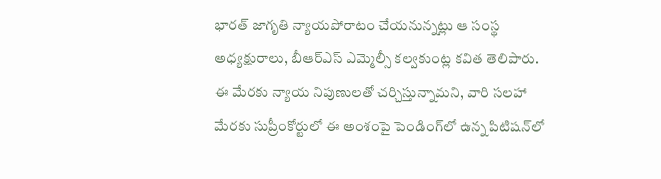భారత్‌ జాగృతి న్యాయపోరాటం చేయనున్నట్లు ఆ సంస్థ అధ్యక్షురాలు, బీఆర్‌ఎస్‌ ఎమ్మెల్సీ కల్వకుంట్ల కవిత తెలిపారు. ఈ మేరకు న్యాయ నిపుణులతో చర్చిస్తున్నామని, వారి సలహా మేరకు సుప్రీంకోర్టులో ఈ అంశంపై పెండింగ్‌లో ఉన్న పిటిషన్‌లో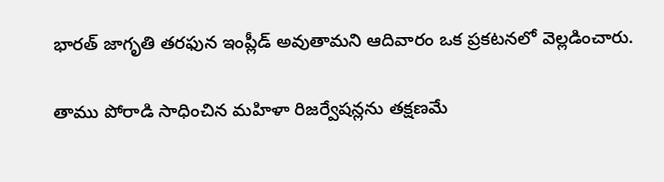భారత్‌ జాగృతి తరఫున ఇంప్లీడ్‌ అవుతామని ఆదివారం ఒక ప్రకటనలో వెల్లడించారు.

తాము పోరాడి సాధించిన మహిళా రిజర్వేషన్లను తక్షణమే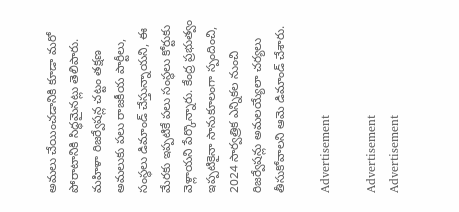అమలు చేయించడానికి కూడా మరో పోరాటానికి సిద్ధమైనట్లు తెలిపారు. మహిళా రిజర్వేషన్ల చట్టం తక్షణ అమలుకు పలు రాజకీయ పార్టీలు, సంస్థలు డిమాండ్‌ చేస్తున్నాయని, ఈ మేరకు ఇప్పటికే పలు సంస్థలు కోర్టుకు వెళ్లాయని పేర్కొన్నారు. కేంద్ర ప్రభుత్వం ఇప్పటికైనా సానుకూలంగా స్పందించి, 2024 సార్వత్రిక ఎన్నికల నుంచి రిజర్వేషన్లు అమలయ్యేలా చర్యలు తీసుకోవాలని ఆమె డిమాండ్‌ చేశారు.

Advertisement

Advertisement
Advertisement